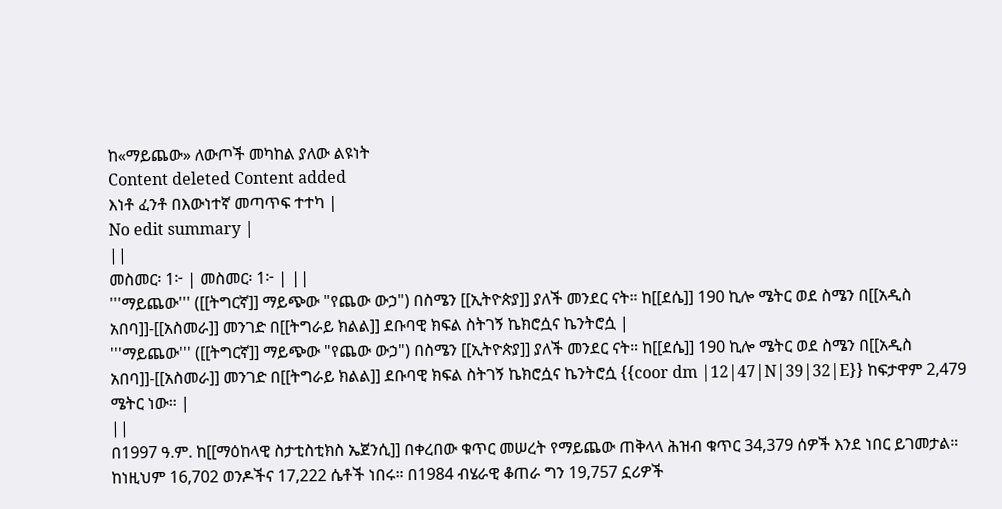ከ«ማይጨው» ለውጦች መካከል ያለው ልዩነት
Content deleted Content added
እነቶ ፈንቶ በእውነተኛ መጣጥፍ ተተካ |
No edit summary |
||
መስመር፡ 1፦ | መስመር፡ 1፦ | ||
'''ማይጨው''' ([[ትግርኛ]] ማይጭው "የጨው ውኃ") በስሜን [[ኢትዮጵያ]] ያለች መንደር ናት። ከ[[ደሴ]] 190 ኪሎ ሜትር ወደ ስሜን በ[[አዲስ አበባ]]-[[አስመራ]] መንገድ በ[[ትግራይ ክልል]] ደቡባዊ ክፍል ስትገኝ ኬክሮሷና ኬንትሮሷ |
'''ማይጨው''' ([[ትግርኛ]] ማይጭው "የጨው ውኃ") በስሜን [[ኢትዮጵያ]] ያለች መንደር ናት። ከ[[ደሴ]] 190 ኪሎ ሜትር ወደ ስሜን በ[[አዲስ አበባ]]-[[አስመራ]] መንገድ በ[[ትግራይ ክልል]] ደቡባዊ ክፍል ስትገኝ ኬክሮሷና ኬንትሮሷ {{coor dm |12|47|N|39|32|E}} ከፍታዋም 2,479 ሜትር ነው። |
||
በ1997 ዓ.ም. ከ[[ማዕከላዊ ስታቲስቲክስ ኤጀንሲ]] በቀረበው ቁጥር መሠረት የማይጨው ጠቅላላ ሕዝብ ቁጥር 34,379 ሰዎች እንደ ነበር ይገመታል። ከነዚህም 16,702 ወንዶችና 17,222 ሴቶች ነበሩ። በ1984 ብሄራዊ ቆጠራ ግን 19,757 ኗሪዎች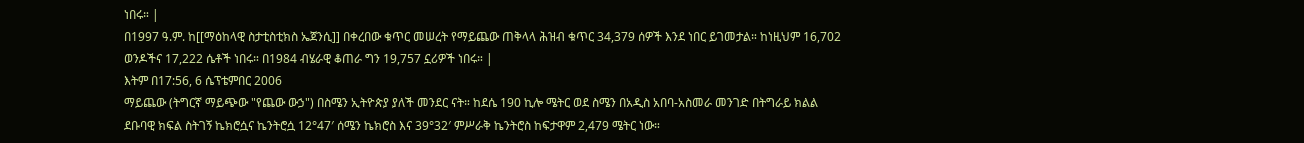ነበሩ። |
በ1997 ዓ.ም. ከ[[ማዕከላዊ ስታቲስቲክስ ኤጀንሲ]] በቀረበው ቁጥር መሠረት የማይጨው ጠቅላላ ሕዝብ ቁጥር 34,379 ሰዎች እንደ ነበር ይገመታል። ከነዚህም 16,702 ወንዶችና 17,222 ሴቶች ነበሩ። በ1984 ብሄራዊ ቆጠራ ግን 19,757 ኗሪዎች ነበሩ። |
እትም በ17:56, 6 ሴፕቴምበር 2006
ማይጨው (ትግርኛ ማይጭው "የጨው ውኃ") በስሜን ኢትዮጵያ ያለች መንደር ናት። ከደሴ 190 ኪሎ ሜትር ወደ ስሜን በአዲስ አበባ-አስመራ መንገድ በትግራይ ክልል ደቡባዊ ክፍል ስትገኝ ኬክሮሷና ኬንትሮሷ 12°47′ ሰሜን ኬክሮስ እና 39°32′ ምሥራቅ ኬንትሮስ ከፍታዋም 2,479 ሜትር ነው።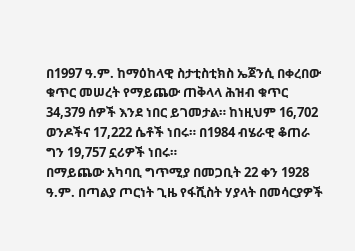በ1997 ዓ.ም. ከማዕከላዊ ስታቲስቲክስ ኤጀንሲ በቀረበው ቁጥር መሠረት የማይጨው ጠቅላላ ሕዝብ ቁጥር 34,379 ሰዎች እንደ ነበር ይገመታል። ከነዚህም 16,702 ወንዶችና 17,222 ሴቶች ነበሩ። በ1984 ብሄራዊ ቆጠራ ግን 19,757 ኗሪዎች ነበሩ።
በማይጨው አካባቢ ግጥሚያ በመጋቢት 22 ቀን 1928 ዓ.ም. በጣልያ ጦርነት ጊዜ የፋሺስት ሃያላት በመሳርያዎች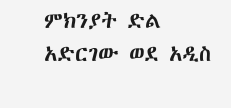ምክንያት ድል አድርገው ወደ አዲስ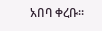አበባ ቀረቡ።